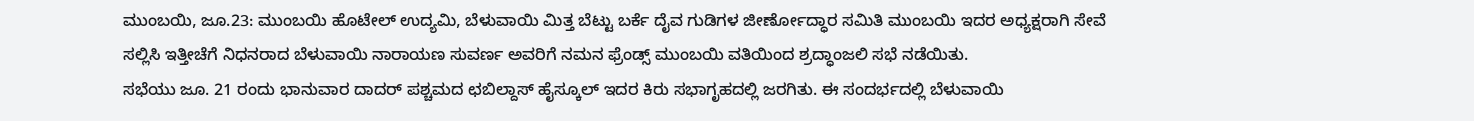ಮುಂಬಯಿ, ಜೂ.23: ಮುಂಬಯಿ ಹೊಟೇಲ್ ಉದ್ಯಮಿ, ಬೆಳುವಾಯಿ ಮಿತ್ತ ಬೆಟ್ಟು ಬರ್ಕೆ ದೈವ ಗುಡಿಗಳ ಜೀರ್ಣೋದ್ಧಾರ ಸಮಿತಿ ಮುಂಬಯಿ ಇದರ ಅಧ್ಯಕ್ಷರಾಗಿ ಸೇವೆ ಸಲ್ಲಿಸಿ ಇತ್ತೀಚೆಗೆ ನಿಧನರಾದ ಬೆಳುವಾಯಿ ನಾರಾಯಣ ಸುವರ್ಣ ಅವರಿಗೆ ನಮನ ಫ್ರೆಂಡ್ಸ್ ಮುಂಬಯಿ ವತಿಯಿಂದ ಶ್ರದ್ಧಾಂಜಲಿ ಸಭೆ ನಡೆಯಿತು.
ಸಭೆಯು ಜೂ. 21 ರಂದು ಭಾನುವಾರ ದಾದರ್ ಪಶ್ಚಮದ ಛಬಿಲ್ದಾಸ್ ಹೈಸ್ಕೂಲ್ ಇದರ ಕಿರು ಸಭಾಗೃಹದಲ್ಲಿ ಜರಗಿತು. ಈ ಸಂದರ್ಭದಲ್ಲಿ ಬೆಳುವಾಯಿ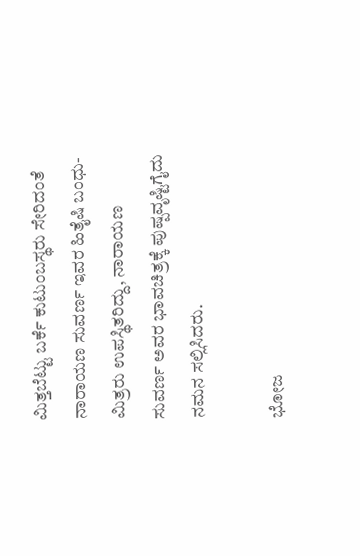ಮಿತ್ತಬೆಟ್ಟು ಬರ್ಕೆ ಕುಟುಂಬಸ್ಥರು ಸೇರಿದಂತೆ ನಾರಾಯಣ ಸುವರ್ಣ ಇವರ ಹಿತೈಷಿ ಬಂಧು-ಮಿತ್ರರು ಉಪಸ್ಥಿತರಿದ್ದು, ನಾರಾಯಣ ಸುವರ್ಣ ಅವರ ಭಾವಚಿತ್ರಕ್ಕೆ ಪುಷ್ಪವೃಷ್ಟಿಗೈದು ನಮನ ಸಲ್ಲಿಸಿದರು.

ಭೋಜ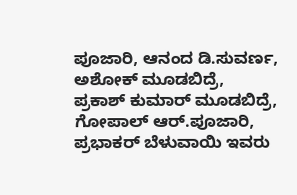ಪೂಜಾರಿ, ಆನಂದ ಡಿ.ಸುವರ್ಣ, ಅಶೋಕ್ ಮೂಡಬಿದ್ರೆ, ಪ್ರಕಾಶ್ ಕುಮಾರ್ ಮೂಡಬಿದ್ರೆ, ಗೋಪಾಲ್ ಆರ್.ಪೂಜಾರಿ, ಪ್ರಭಾಕರ್ ಬೆಳುವಾಯಿ ಇವರು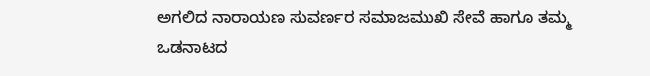ಅಗಲಿದ ನಾರಾಯಣ ಸುವರ್ಣರ ಸಮಾಜಮುಖಿ ಸೇವೆ ಹಾಗೂ ತಮ್ಮ ಒಡನಾಟದ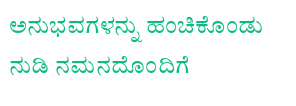ಅನುಭವಗಳನ್ನು ಹಂಚಿಕೊಂಡು ನುಡಿ ನಮನದೊಂದಿಗೆ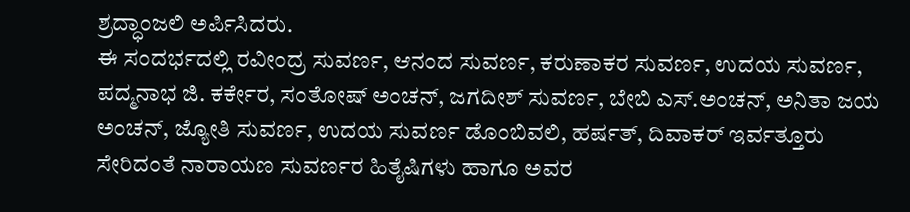ಶ್ರದ್ಧಾಂಜಲಿ ಅರ್ಪಿಸಿದರು.
ಈ ಸಂದರ್ಭದಲ್ಲಿ ರವೀಂದ್ರ ಸುವರ್ಣ, ಆನಂದ ಸುವರ್ಣ, ಕರುಣಾಕರ ಸುವರ್ಣ, ಉದಯ ಸುವರ್ಣ, ಪದ್ಮನಾಭ ಜಿ. ಕರ್ಕೇರ, ಸಂತೋಷ್ ಅಂಚನ್, ಜಗದೀಶ್ ಸುವರ್ಣ, ಬೇಬಿ ಎಸ್.ಅಂಚನ್, ಅನಿತಾ ಜಯ ಅಂಚನ್, ಜ್ಯೋತಿ ಸುವರ್ಣ, ಉದಯ ಸುವರ್ಣ ಡೊಂಬಿವಲಿ, ಹರ್ಷತ್, ದಿವಾಕರ್ ಇರ್ವತ್ತೂರು ಸೇರಿದಂತೆ ನಾರಾಯಣ ಸುವರ್ಣರ ಹಿತೈಷಿಗಳು ಹಾಗೂ ಅವರ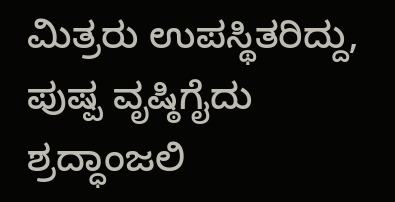ಮಿತ್ರರು ಉಪಸ್ಥಿತರಿದ್ದು, ಪುಷ್ಪ ವೃಷ್ಠಿಗೈದು ಶ್ರದ್ಧಾಂಜಲಿ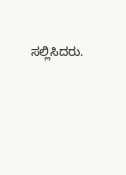ಸಲ್ಲಿಸಿದರು.